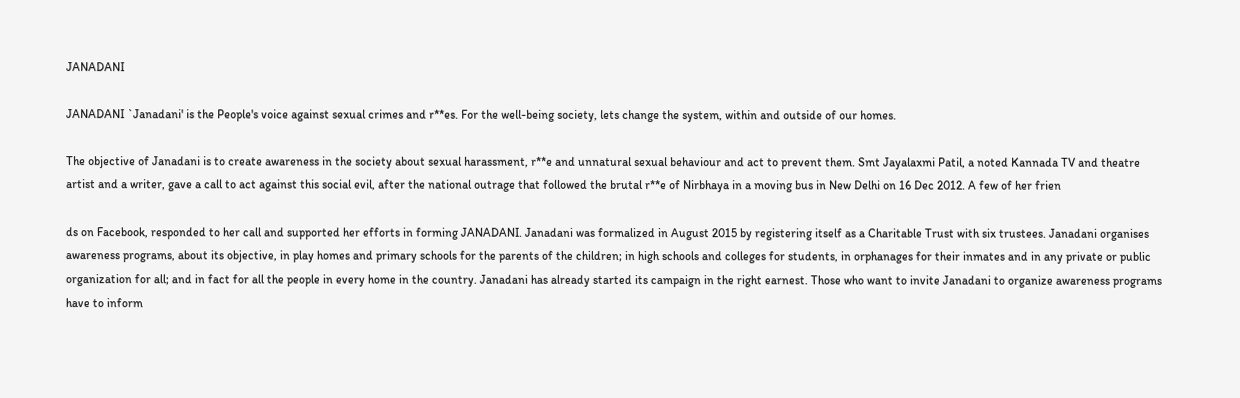JANADANI

JANADANI `Janadani' is the People's voice against sexual crimes and r**es. For the well-being society, lets change the system, within and outside of our homes.

The objective of Janadani is to create awareness in the society about sexual harassment, r**e and unnatural sexual behaviour and act to prevent them. Smt Jayalaxmi Patil, a noted Kannada TV and theatre artist and a writer, gave a call to act against this social evil, after the national outrage that followed the brutal r**e of Nirbhaya in a moving bus in New Delhi on 16 Dec 2012. A few of her frien

ds on Facebook, responded to her call and supported her efforts in forming JANADANI. Janadani was formalized in August 2015 by registering itself as a Charitable Trust with six trustees. Janadani organises awareness programs, about its objective, in play homes and primary schools for the parents of the children; in high schools and colleges for students, in orphanages for their inmates and in any private or public organization for all; and in fact for all the people in every home in the country. Janadani has already started its campaign in the right earnest. Those who want to invite Janadani to organize awareness programs have to inform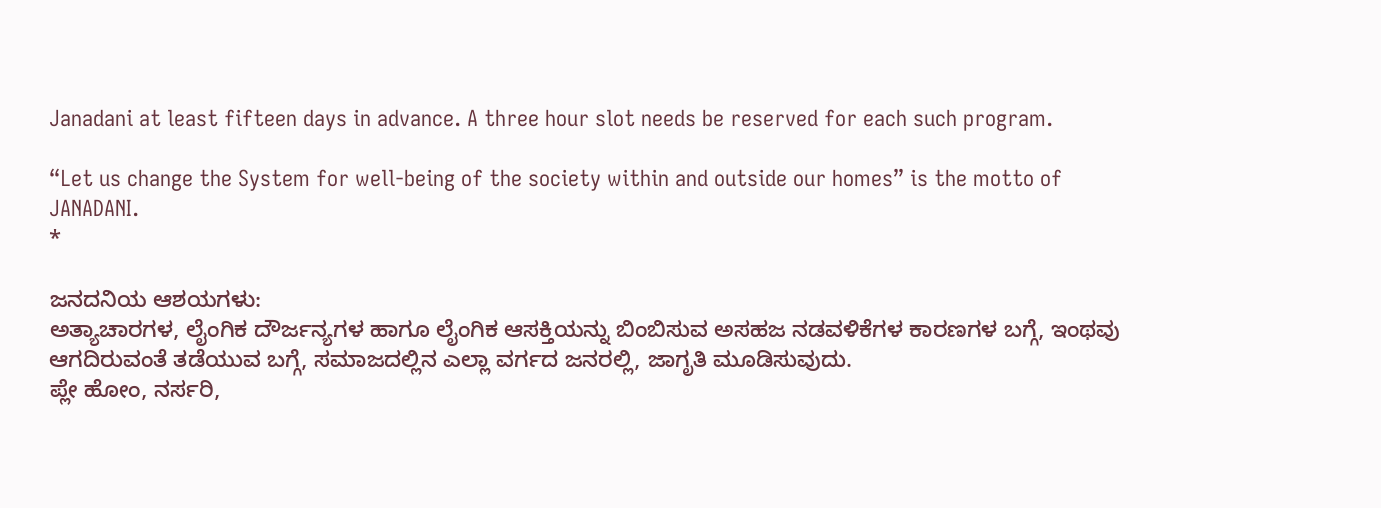Janadani at least fifteen days in advance. A three hour slot needs be reserved for each such program.

“Let us change the System for well-being of the society within and outside our homes” is the motto of JANADANI.
*

ಜನದನಿಯ ಆಶಯಗಳು:
ಅತ್ಯಾಚಾರಗಳ, ಲೈಂಗಿಕ ದೌರ್ಜನ್ಯಗಳ ಹಾಗೂ ಲೈಂಗಿಕ ಆಸಕ್ತಿಯನ್ನು ಬಿಂಬಿಸುವ ಅಸಹಜ ನಡವಳಿಕೆಗಳ ಕಾರಣಗಳ ಬಗ್ಗೆ, ಇಂಥವು ಆಗದಿರುವಂತೆ ತಡೆಯುವ ಬಗ್ಗೆ, ಸಮಾಜದಲ್ಲಿನ ಎಲ್ಲಾ ವರ್ಗದ ಜನರಲ್ಲಿ, ಜಾಗೃತಿ ಮೂಡಿಸುವುದು.
ಪ್ಲೇ ಹೋಂ, ನರ್ಸರಿ,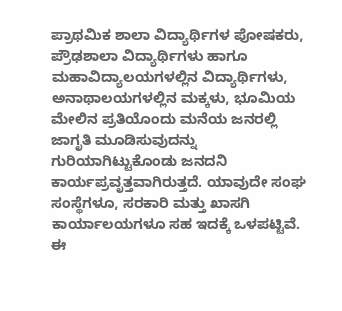ಪ್ರಾಥಮಿಕ ಶಾಲಾ ವಿದ್ಯಾರ್ಥಿಗಳ ಪೋಷಕರು, ಪ್ರೌಢಶಾಲಾ ವಿದ್ಯಾರ್ಥಿಗಳು ಹಾಗೂ ಮಹಾವಿದ್ಯಾಲಯಗಳಲ್ಲಿನ ವಿದ್ಯಾರ್ಥಿಗಳು, ಅನಾಥಾಲಯಗಳಲ್ಲಿನ ಮಕ್ಕಳು, ಭೂಮಿಯ ಮೇಲಿನ ಪ್ರತಿಯೊಂದು ಮನೆಯ ಜನರಲ್ಲಿ ಜಾಗೃತಿ ಮೂಡಿಸುವುದನ್ನು ಗುರಿಯಾಗಿಟ್ಟುಕೊಂಡು ಜನದನಿ ಕಾರ್ಯಪ್ರವೃತ್ತವಾಗಿರುತ್ತದೆ. ಯಾವುದೇ ಸಂಘ ಸಂಸ್ಥೆಗಳೂ, ಸರಕಾರಿ ಮತ್ತು ಖಾಸಗಿ ಕಾರ್ಯಾಲಯಗಳೂ ಸಹ ಇದಕ್ಕೆ ಒಳಪಟ್ಟಿವೆ.
ಈ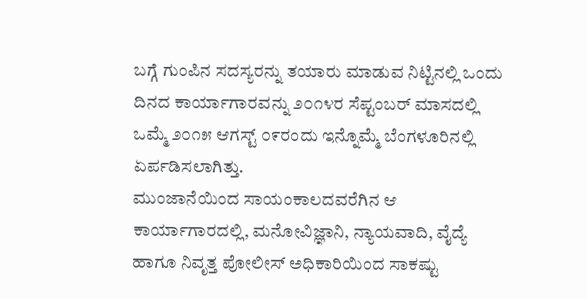ಬಗ್ಗೆ ಗುಂಪಿನ ಸದಸ್ಯರನ್ನು ತಯಾರು ಮಾಡುವ ನಿಟ್ಟಿನಲ್ಲಿ ಒಂದು ದಿನದ ಕಾರ್ಯಾಗಾರವನ್ನು ೨೦೧೪ರ ಸೆಪ್ಟಂಬರ್ ಮಾಸದಲ್ಲಿ ಒಮ್ಮೆ ೨೦೧೫ ಆಗಸ್ಟ್ ೦೯ರಂದು ಇನ್ನೊಮ್ಮೆ ಬೆಂಗಳೂರಿನಲ್ಲಿ ಏರ್ಪಡಿಸಲಾಗಿತ್ತು.
ಮುಂಜಾನೆಯಿಂದ ಸಾಯಂಕಾಲದವರೆಗಿನ ಆ ಕಾರ್ಯಾಗಾರದಲ್ಲಿ, ಮನೋವಿಜ್ಞಾನಿ, ನ್ಯಾಯವಾದಿ, ವೈದ್ಯೆ ಹಾಗೂ ನಿವೃತ್ತ ಪೋಲೀಸ್ ಅಧಿಕಾರಿಯಿಂದ ಸಾಕಷ್ಟು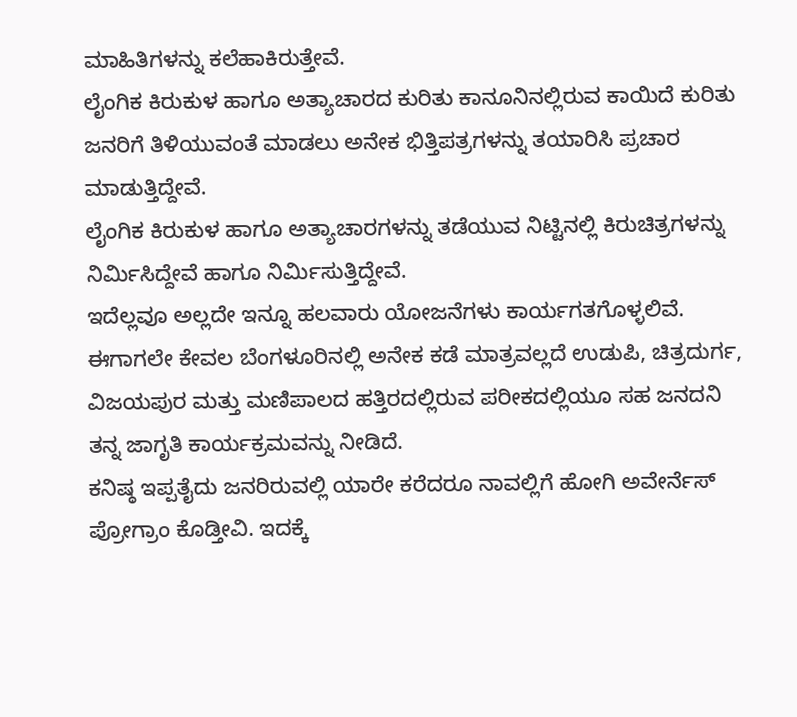ಮಾಹಿತಿಗಳನ್ನು ಕಲೆಹಾಕಿರುತ್ತೇವೆ.
ಲೈಂಗಿಕ ಕಿರುಕುಳ ಹಾಗೂ ಅತ್ಯಾಚಾರದ ಕುರಿತು ಕಾನೂನಿನಲ್ಲಿರುವ ಕಾಯಿದೆ ಕುರಿತು ಜನರಿಗೆ ತಿಳಿಯುವಂತೆ ಮಾಡಲು ಅನೇಕ ಭಿತ್ತಿಪತ್ರಗಳನ್ನು ತಯಾರಿಸಿ ಪ್ರಚಾರ ಮಾಡುತ್ತಿದ್ದೇವೆ.
ಲೈಂಗಿಕ ಕಿರುಕುಳ ಹಾಗೂ ಅತ್ಯಾಚಾರಗಳನ್ನು ತಡೆಯುವ ನಿಟ್ಟಿನಲ್ಲಿ ಕಿರುಚಿತ್ರಗಳನ್ನು ನಿರ್ಮಿಸಿದ್ದೇವೆ ಹಾಗೂ ನಿರ್ಮಿಸುತ್ತಿದ್ದೇವೆ.
ಇದೆಲ್ಲವೂ ಅಲ್ಲದೇ ಇನ್ನೂ ಹಲವಾರು ಯೋಜನೆಗಳು ಕಾರ್ಯಗತಗೊಳ್ಳಲಿವೆ.
ಈಗಾಗಲೇ ಕೇವಲ ಬೆಂಗಳೂರಿನಲ್ಲಿ ಅನೇಕ ಕಡೆ ಮಾತ್ರವಲ್ಲದೆ ಉಡುಪಿ, ಚಿತ್ರದುರ್ಗ, ವಿಜಯಪುರ ಮತ್ತು ಮಣಿಪಾಲದ ಹತ್ತಿರದಲ್ಲಿರುವ ಪರೀಕದಲ್ಲಿಯೂ ಸಹ ಜನದನಿ ತನ್ನ ಜಾಗೃತಿ ಕಾರ್ಯಕ್ರಮವನ್ನು ನೀಡಿದೆ.
ಕನಿಷ್ಠ ಇಪ್ಪತೈದು ಜನರಿರುವಲ್ಲಿ ಯಾರೇ ಕರೆದರೂ ನಾವಲ್ಲಿಗೆ ಹೋಗಿ ಅವೇರ್ನೆಸ್ ಪ್ರೋಗ್ರಾಂ ಕೊಡ್ತೀವಿ. ಇದಕ್ಕೆ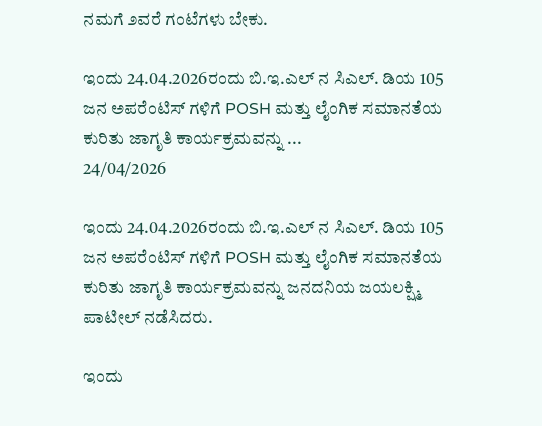ನಮಗೆ ೨ವರೆ ಗಂಟೆಗಳು ಬೇಕು.

ಇಂದು 24.04.2026ರಂದು ಬಿ.ಇ.ಎಲ್ ನ ಸಿಎಲ್. ಡಿಯ 105 ಜನ ಅಪರೆಂಟಿಸ್ ಗಳಿಗೆ POSH ಮತ್ತು ಲೈಂಗಿಕ ಸಮಾನತೆಯ ಕುರಿತು ಜಾಗೃತಿ ಕಾರ್ಯಕ್ರಮವನ್ನು ...
24/04/2026

ಇಂದು 24.04.2026ರಂದು ಬಿ.ಇ.ಎಲ್ ನ ಸಿಎಲ್. ಡಿಯ 105 ಜನ ಅಪರೆಂಟಿಸ್ ಗಳಿಗೆ POSH ಮತ್ತು ಲೈಂಗಿಕ ಸಮಾನತೆಯ ಕುರಿತು ಜಾಗೃತಿ ಕಾರ್ಯಕ್ರಮವನ್ನು ಜನದನಿಯ ಜಯಲಕ್ಷ್ಮಿ ಪಾಟೀಲ್ ನಡೆಸಿದರು.

ಇಂದು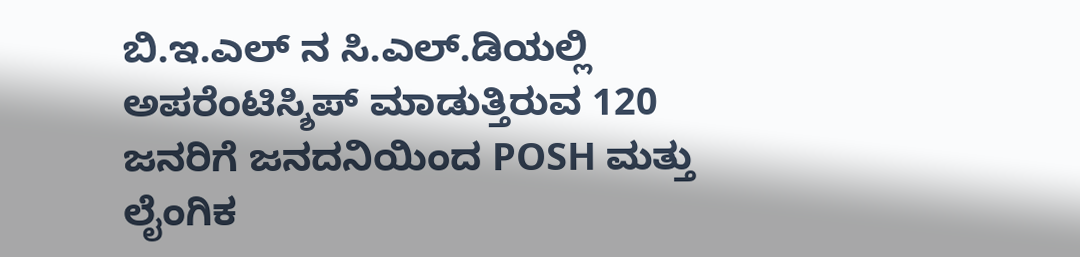ಬಿ.ಇ.ಎಲ್ ನ ಸಿ.ಎಲ್.ಡಿಯಲ್ಲಿ ಅಪರೆಂಟಿಸ್ಶಿಪ್ ಮಾಡುತ್ತಿರುವ 120 ಜನರಿಗೆ ಜನದನಿಯಿಂದ POSH ಮತ್ತು ಲೈಂಗಿಕ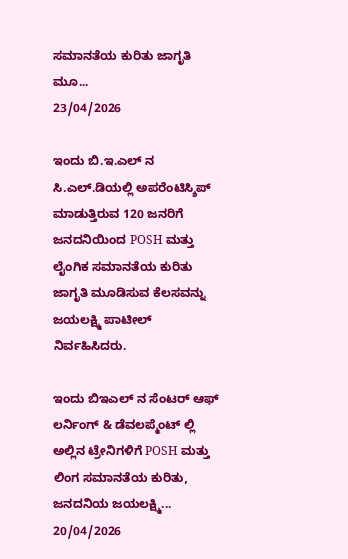ಸಮಾನತೆಯ ಕುರಿತು ಜಾಗೃತಿ ಮೂ...
23/04/2026

ಇಂದು ಬಿ.ಇ.ಎಲ್ ನ ಸಿ.ಎಲ್.ಡಿಯಲ್ಲಿ ಅಪರೆಂಟಿಸ್ಶಿಪ್ ಮಾಡುತ್ತಿರುವ 120 ಜನರಿಗೆ ಜನದನಿಯಿಂದ POSH ಮತ್ತು ಲೈಂಗಿಕ ಸಮಾನತೆಯ ಕುರಿತು ಜಾಗೃತಿ ಮೂಡಿಸುವ ಕೆಲಸವನ್ನು ಜಯಲಕ್ಷ್ಮಿ ಪಾಟೀಲ್ ನಿರ್ವಹಿಸಿದರು.

ಇಂದು ಬಿಇಎಲ್ ನ ಸೆಂಟರ್ ಆಫ್ ಲರ್ನಿಂಗ್ & ಡೆವಲಪ್ಮೆಂಟ್ ಲ್ಲಿ ಅಲ್ಲಿನ ಟ್ರೇನಿಗಳಿಗೆ POSH ಮತ್ತು ಲಿಂಗ ಸಮಾನತೆಯ ಕುರಿತು, ಜನದನಿಯ ಜಯಲಕ್ಷ್ಮಿ...
20/04/2026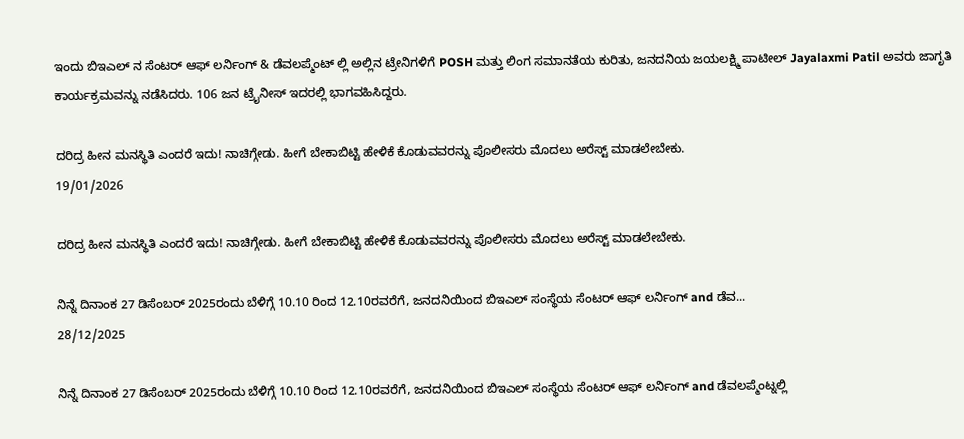ಇಂದು ಬಿಇಎಲ್ ನ ಸೆಂಟರ್ ಆಫ್ ಲರ್ನಿಂಗ್ & ಡೆವಲಪ್ಮೆಂಟ್ ಲ್ಲಿ ಅಲ್ಲಿನ ಟ್ರೇನಿಗಳಿಗೆ POSH ಮತ್ತು ಲಿಂಗ ಸಮಾನತೆಯ ಕುರಿತು, ಜನದನಿಯ ಜಯಲಕ್ಷ್ಮಿ ಪಾಟೀಲ್ Jayalaxmi Patil ಅವರು ಜಾಗೃತಿ ಕಾರ್ಯಕ್ರಮವನ್ನು ನಡೆಸಿದರು. 106 ಜನ ಟ್ರೈನೀಸ್ ಇದರಲ್ಲಿ ಭಾಗವಹಿಸಿದ್ದರು.

ದರಿದ್ರ ಹೀನ ಮನಸ್ಥಿತಿ ಎಂದರೆ ಇದು! ನಾಚಿಗ್ಗೇಡು. ಹೀಗೆ ಬೇಕಾಬಿಟ್ಟಿ ಹೇಳಿಕೆ ಕೊಡುವವರನ್ನು ಪೊಲೀಸರು ಮೊದಲು ಅರೆಸ್ಟ್ ಮಾಡಲೇಬೇಕು.
19/01/2026

ದರಿದ್ರ ಹೀನ ಮನಸ್ಥಿತಿ ಎಂದರೆ ಇದು! ನಾಚಿಗ್ಗೇಡು. ಹೀಗೆ ಬೇಕಾಬಿಟ್ಟಿ ಹೇಳಿಕೆ ಕೊಡುವವರನ್ನು ಪೊಲೀಸರು ಮೊದಲು ಅರೆಸ್ಟ್ ಮಾಡಲೇಬೇಕು.

ನಿನ್ನೆ ದಿನಾಂಕ 27 ಡಿಸೆಂಬರ್ 2025ರಂದು ಬೆಳಿಗ್ಗೆ 10.10 ರಿಂದ 12.10ರವರೆಗೆ, ಜನದನಿಯಿಂದ ಬಿಇಎಲ್ ಸಂಸ್ಥೆಯ ಸೆಂಟರ್ ಆಫ್ ಲರ್ನಿಂಗ್ and ಡೆವ...
28/12/2025

ನಿನ್ನೆ ದಿನಾಂಕ 27 ಡಿಸೆಂಬರ್ 2025ರಂದು ಬೆಳಿಗ್ಗೆ 10.10 ರಿಂದ 12.10ರವರೆಗೆ, ಜನದನಿಯಿಂದ ಬಿಇಎಲ್ ಸಂಸ್ಥೆಯ ಸೆಂಟರ್ ಆಫ್ ಲರ್ನಿಂಗ್ and ಡೆವಲಪ್ಮೆಂಟ್ನಲ್ಲಿ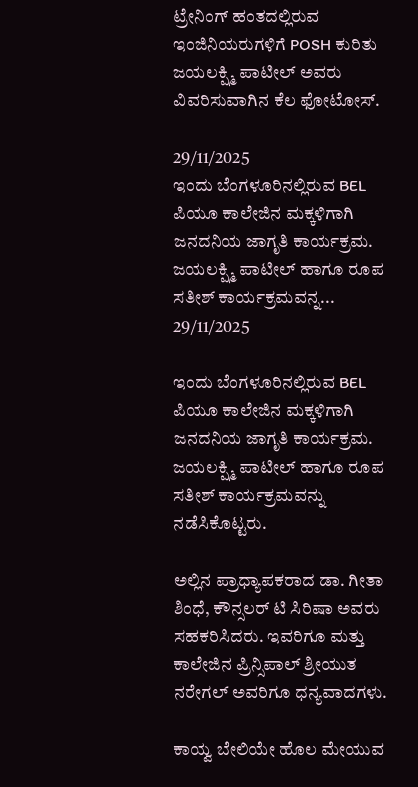ಟ್ರೇನಿಂಗ್ ಹಂತದಲ್ಲಿರುವ ಇಂಜಿನಿಯರುಗಳಿಗೆ POSH ಕುರಿತು ಜಯಲಕ್ಷ್ಮಿ ಪಾಟೀಲ್ ಅವರು ವಿವರಿಸುವಾಗಿನ ಕೆಲ ಫೋಟೋಸ್.

29/11/2025
ಇಂದು ಬೆಂಗಳೂರಿನಲ್ಲಿರುವ BEL ಪಿಯೂ ಕಾಲೇಜಿನ ಮಕ್ಕಳಿಗಾಗಿ ಜನದನಿಯ ಜಾಗೃತಿ ಕಾರ್ಯಕ್ರಮ. ಜಯಲಕ್ಷ್ಮಿ ಪಾಟೀಲ್ ಹಾಗೂ ರೂಪ ಸತೀಶ್ ಕಾರ್ಯಕ್ರಮವನ್ನ...
29/11/2025

ಇಂದು ಬೆಂಗಳೂರಿನಲ್ಲಿರುವ BEL ಪಿಯೂ ಕಾಲೇಜಿನ ಮಕ್ಕಳಿಗಾಗಿ ಜನದನಿಯ ಜಾಗೃತಿ ಕಾರ್ಯಕ್ರಮ. ಜಯಲಕ್ಷ್ಮಿ ಪಾಟೀಲ್ ಹಾಗೂ ರೂಪ ಸತೀಶ್ ಕಾರ್ಯಕ್ರಮವನ್ನು ನಡೆಸಿಕೊಟ್ಟರು.

ಅಲ್ಲಿನ ಪ್ರಾಧ್ಯಾಪಕರಾದ ಡಾ. ಗೀತಾ ಶಿಂಧೆ, ಕೌನ್ಸಲರ್ ಟಿ ಸಿರಿಷಾ ಅವರು ಸಹಕರಿಸಿದರು. ಇವರಿಗೂ ಮತ್ತು ಕಾಲೇಜಿನ ಪ್ರಿನ್ಸಿಪಾಲ್ ಶ್ರೀಯುತ ನರೇಗಲ್ ಅವರಿಗೂ ಧನ್ಯವಾದಗಳು.

ಕಾಯ್ವ ಬೇಲಿಯೇ ಹೊಲ ಮೇಯುವ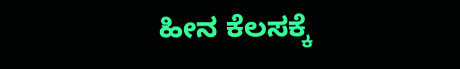ಹೀನ ಕೆಲಸಕ್ಕೆ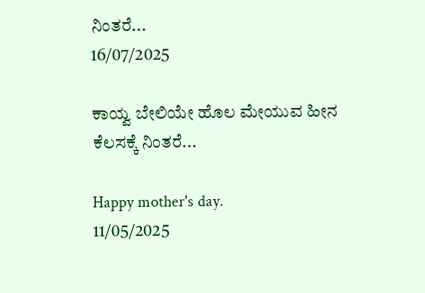ನಿಂತರೆ...
16/07/2025

ಕಾಯ್ವ ಬೇಲಿಯೇ ಹೊಲ ಮೇಯುವ ಹೀನ ಕೆಲಸಕ್ಕೆ ನಿಂತರೆ...

Happy mother's day.
11/05/2025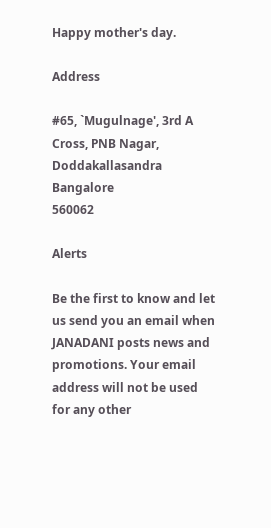Happy mother's day.

Address

#65, `Mugulnage', 3rd A Cross, PNB Nagar, Doddakallasandra
Bangalore
560062

Alerts

Be the first to know and let us send you an email when JANADANI posts news and promotions. Your email address will not be used for any other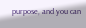purpose, and you can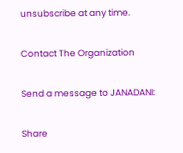unsubscribe at any time.

Contact The Organization

Send a message to JANADANI:

Share